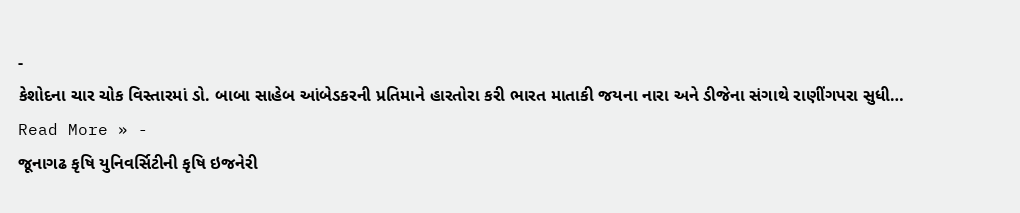-
કેશોદના ચાર ચોક વિસ્તારમાં ડો. બાબા સાહેબ આંબેડકરની પ્રતિમાને હારતોરા કરી ભારત માતાકી જયના નારા અને ડીજેના સંગાથે રાણીંગપરા સુધી…
Read More » -
જૂનાગઢ કૃષિ યુનિવર્સિટીની કૃષિ ઇજનેરી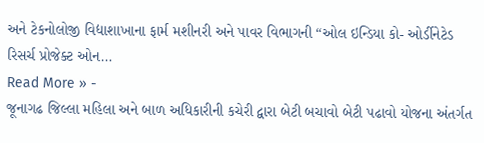અને ટેકનોલોજી વિદ્યાશાખાના ફાર્મ મશીનરી અને પાવર વિભાગની “ઓલ ઇન્ડિયા કો- ઓર્ડીનેટેડ રિસર્ચ પ્રોજેક્ટ ઓન…
Read More » -
જૂનાગઢ જિલ્લા મહિલા અને બાળ અધિકારીની કચેરી દ્વારા બેટી બચાવો બેટી પઢાવો યોજના અંતર્ગત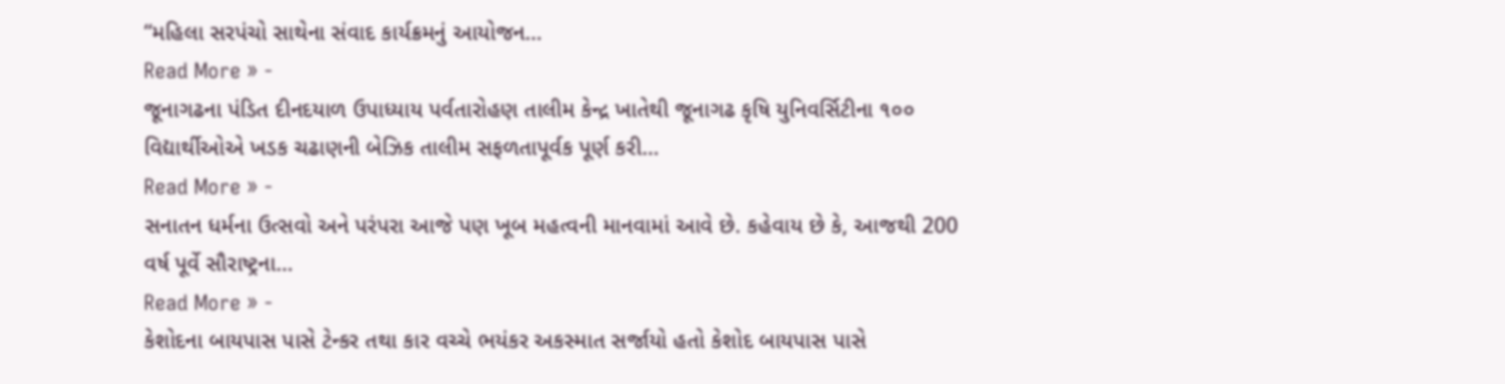“મહિલા સરપંચો સાથેના સંવાદ કાર્યક્રમનું આયોજન…
Read More » -
જૂનાગઢના પંડિત દીનદયાળ ઉપાધ્યાય પર્વતારોહણ તાલીમ કેન્દ્ર ખાતેથી જૂનાગઢ કૃષિ યુનિવર્સિટીના ૧૦૦ વિદ્યાર્થીઓએ ખડક ચઢાણની બેઝિક તાલીમ સફળતાપૂર્વક પૂર્ણ કરી…
Read More » -
સનાતન ધર્મના ઉત્સવો અને પરંપરા આજે પણ ખૂબ મહત્વની માનવામાં આવે છે. કહેવાય છે કે, આજથી 200 વર્ષ પૂર્વે સૌરાષ્ટ્રના…
Read More » -
કેશોદના બાયપાસ પાસે ટેન્કર તથા કાર વચ્ચે ભયંકર અકસ્માત સર્જાયો હતો કેશોદ બાયપાસ પાસે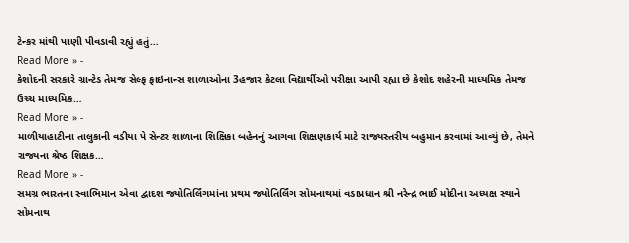ટેન્કર માંથી પાણી પીવડાવી રહ્યું હતું…
Read More » -
કેશોદની સરકારે ગ્રાન્ટેડ તેમજ સેલ્ફ ફાઇનાન્સ શાળાઓના 3હજાર કેટલા વિદ્યાર્થીઓ પરીક્ષા આપી રહ્યા છે કેશોદ શહેરની માધ્યમિક તેમજ ઉચ્ચ માધ્યમિક…
Read More » -
માળીયાહાટીના તાલુકાની વડીયા પે સેન્ટર શાળાના શિક્ષિકા બહેનનું આગવા શિક્ષણકાર્ય માટે રાજ્યસ્તરીય બહુમાન કરવામાં આવ્યું છે, તેમને રાજ્યના શ્રેષ્ઠ શિક્ષક…
Read More » -
સમગ્ર ભારતના સ્વાભિમાન એવા દ્વાદશ જ્યોતિર્લિંગમાંના પ્રથમ જ્યોતિર્લિંગ સોમનાથમાં વડાપ્રધાન શ્રી નરેન્દ્ર ભાઈ મોદીના અધ્યક્ષ સ્થાને સોમનાથ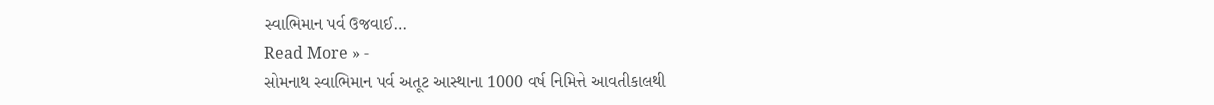સ્વાભિમાન પર્વ ઉજવાઈ…
Read More » -
સોમનાથ સ્વાભિમાન પર્વ અતૂટ આસ્થાના 1000 વર્ષ નિમિત્તે આવતીકાલથી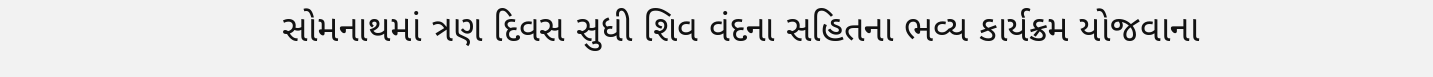સોમનાથમાં ત્રણ દિવસ સુધી શિવ વંદના સહિતના ભવ્ય કાર્યક્રમ યોજવાના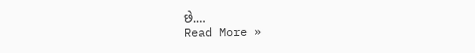છે.…
Read More »